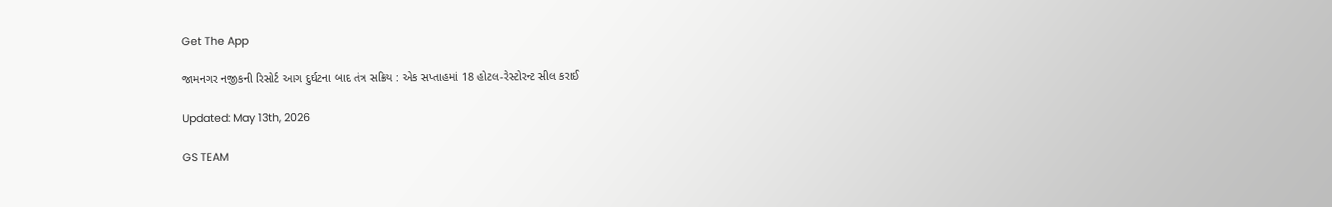Get The App

જામનગર નજીકની રિસોર્ટ આગ દુર્ઘટના બાદ તંત્ર સક્રિય : એક સપ્તાહમાં 18 હોટલ-રેસ્ટોરન્ટ સીલ કરાઈ

Updated: May 13th, 2026

GS TEAM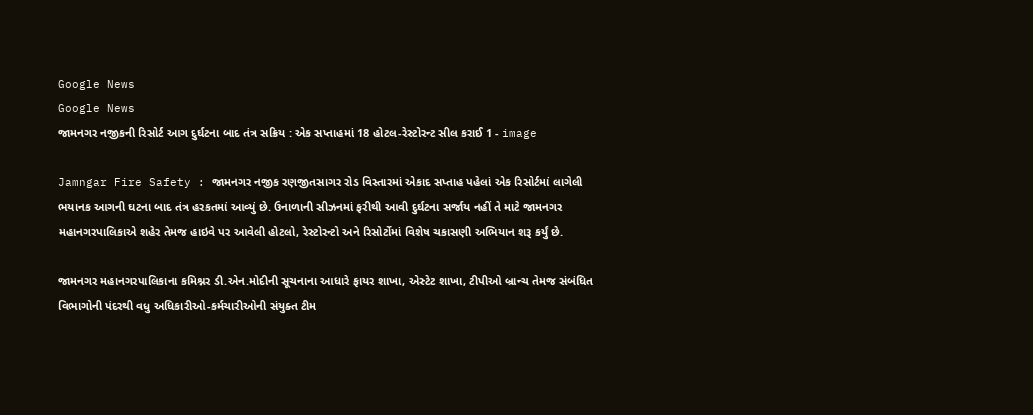Google News
Google News
જામનગર નજીકની રિસોર્ટ આગ દુર્ઘટના બાદ તંત્ર સક્રિય : એક સપ્તાહમાં 18 હોટલ-રેસ્ટોરન્ટ સીલ કરાઈ 1 - image

Jamngar Fire Safety : જામનગર નજીક રણજીતસાગર રોડ વિસ્તારમાં એકાદ સપ્તાહ પહેલાં એક રિસોર્ટમાં લાગેલી ભયાનક આગની ઘટના બાદ તંત્ર હરકતમાં આવ્યું છે. ઉનાળાની સીઝનમાં ફરીથી આવી દુર્ઘટના સર્જાય નહીં તે માટે જામનગર મહાનગરપાલિકાએ શહેર તેમજ હાઇવે પર આવેલી હોટલો, રેસ્ટોરન્ટો અને રિસોર્ટોમાં વિશેષ ચકાસણી અભિયાન શરૂ કર્યું છે.

જામનગર મહાનગરપાલિકાના કમિશ્નર ડી.એન.મોદીની સૂચનાના આધારે ફાયર શાખા, એસ્ટેટ શાખા, ટીપીઓ બ્રાન્ચ તેમજ સંબંધિત વિભાગોની પંદરથી વધુ અધિકારીઓ-કર્મચારીઓની સંયુક્ત ટીમ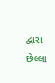દ્વારા છેલ્લા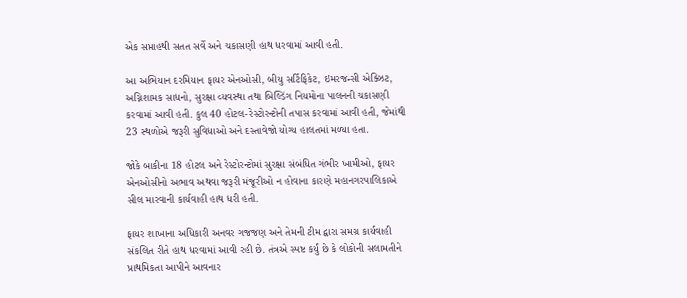એક સપ્તાહથી સતત સર્વે અને ચકાસણી હાથ ધરવામાં આવી હતી.

આ અભિયાન દરમિયાન ફાયર એનઓસી, બીયુ સર્ટિફિકેટ, ઇમરજન્સી એક્ઝિટ, અગ્નિશામક સાધનો, સુરક્ષા વ્યવસ્થા તથા બિલ્ડિંગ નિયમોના પાલનની ચકાસણી કરવામાં આવી હતી. કુલ 40 હોટલ-રેસ્ટોરન્ટોની તપાસ કરવામાં આવી હતી, જેમાંથી 23 સ્થળોએ જરૂરી સુવિધાઓ અને દસ્તાવેજો યોગ્ય હાલતમાં મળ્યા હતા.

જોકે બાકીના 18 હોટલ અને રેસ્ટોરન્ટોમાં સુરક્ષા સંબંધિત ગંભીર ખામીઓ, ફાયર એનઓસીનો અભાવ અથવા જરૂરી મંજૂરીઓ ન હોવાના કારણે મહાનગરપાલિકાએ સીલ મારવાની કાર્યવાહી હાથ ધરી હતી.

ફાયર શાખાના અધિકારી અનવર ગજજણ અને તેમની ટીમ દ્વારા સમગ્ર કાર્યવાહી સંકલિત રીતે હાથ ધરવામાં આવી રહી છે. તંત્રએ સ્પષ્ટ કર્યું છે કે લોકોની સલામતીને પ્રાથમિકતા આપીને આવનાર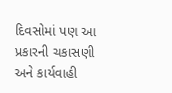દિવસોમાં પણ આ પ્રકારની ચકાસણી અને કાર્યવાહી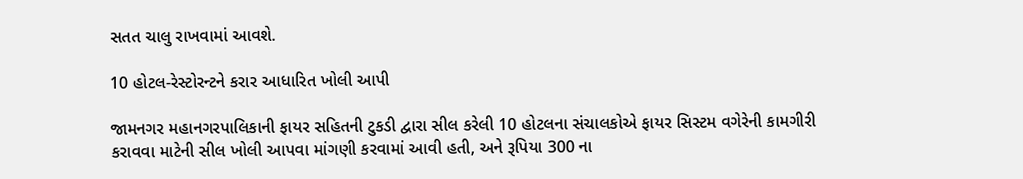સતત ચાલુ રાખવામાં આવશે.

10 હોટલ-રેસ્ટોરન્ટને કરાર આધારિત ખોલી આપી

જામનગર મહાનગરપાલિકાની ફાયર સહિતની ટુકડી દ્વારા સીલ કરેલી 10 હોટલના સંચાલકોએ ફાયર સિસ્ટમ વગેરેની કામગીરી કરાવવા માટેની સીલ ખોલી આપવા માંગણી કરવામાં આવી હતી, અને રૂપિયા 300 ના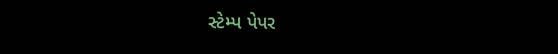સ્ટેમ્પ પેપર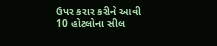ઉપર કરાર કરીને આવી 10 હોટલોના સીલ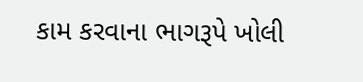કામ કરવાના ભાગરૂપે ખોલી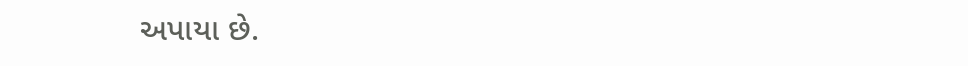અપાયા છે.